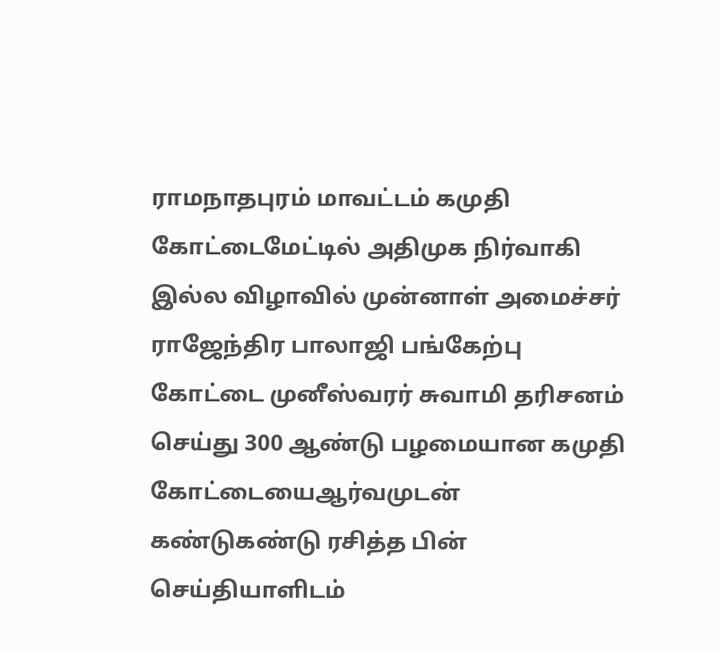ராமநாதபுரம் மாவட்டம் கமுதி கோட்டைமேட்டில் அதிமுக நிர்வாகி இல்ல விழாவில் முன்னாள் அமைச்சர் ராஜேந்திர பாலாஜி பங்கேற்பு கோட்டை முனீஸ்வரர் சுவாமி தரிசனம் செய்து 300 ஆண்டு பழமையான கமுதி கோட்டையைஆர்வமுடன் கண்டுகண்டு ரசித்த பின் செய்தியாளிடம்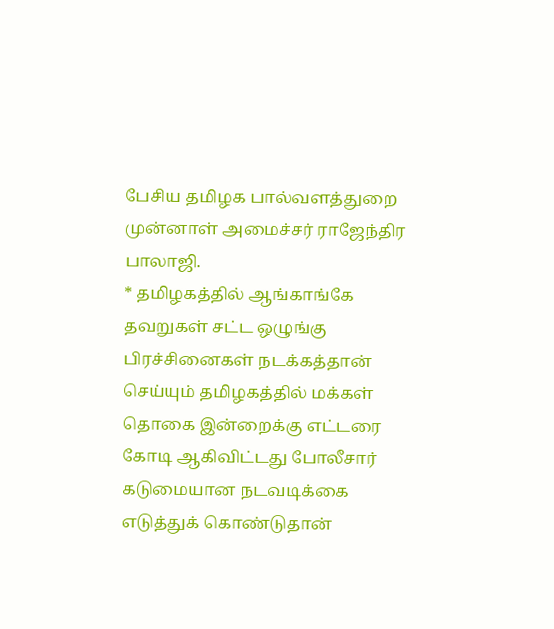பேசிய தமிழக பால்வளத்துறை முன்னாள் அமைச்சர் ராஜேந்திர பாலாஜி.
* தமிழகத்தில் ஆங்காங்கே தவறுகள் சட்ட ஒழுங்கு பிரச்சினைகள் நடக்கத்தான் செய்யும் தமிழகத்தில் மக்கள் தொகை இன்றைக்கு எட்டரை கோடி ஆகிவிட்டது போலீசார் கடுமையான நடவடிக்கை எடுத்துக் கொண்டுதான்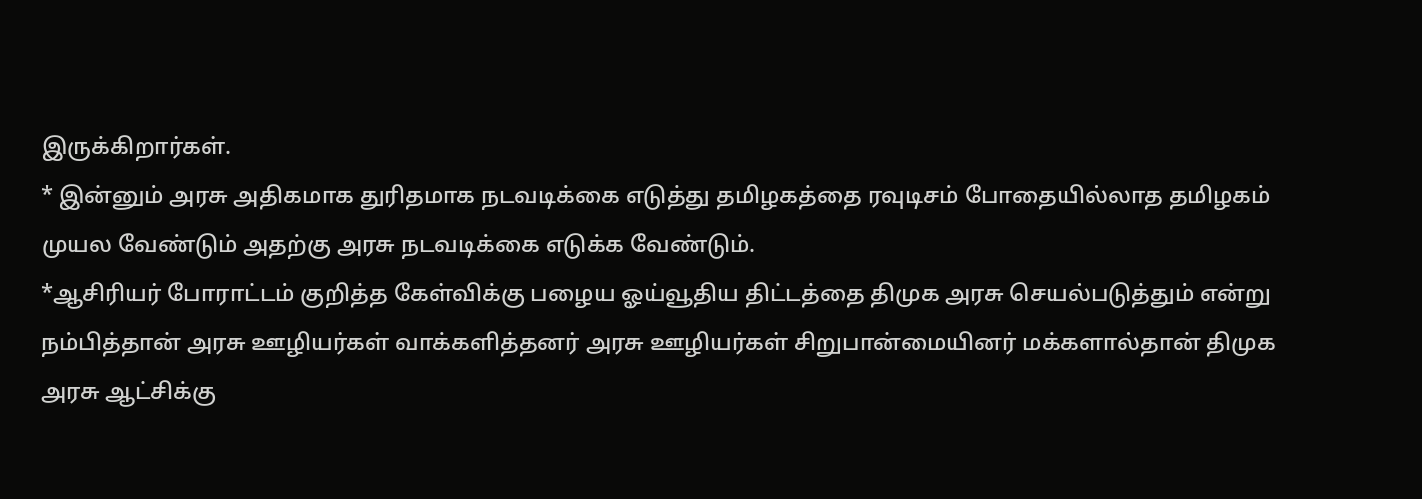இருக்கிறார்கள்.
* இன்னும் அரசு அதிகமாக துரிதமாக நடவடிக்கை எடுத்து தமிழகத்தை ரவுடிசம் போதையில்லாத தமிழகம் முயல வேண்டும் அதற்கு அரசு நடவடிக்கை எடுக்க வேண்டும்.
*ஆசிரியர் போராட்டம் குறித்த கேள்விக்கு பழைய ஓய்வூதிய திட்டத்தை திமுக அரசு செயல்படுத்தும் என்று நம்பித்தான் அரசு ஊழியர்கள் வாக்களித்தனர் அரசு ஊழியர்கள் சிறுபான்மையினர் மக்களால்தான் திமுக அரசு ஆட்சிக்கு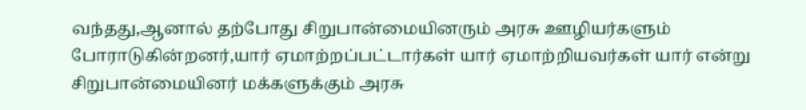வந்தது,ஆனால் தற்போது சிறுபான்மையினரும் அரசு ஊழியர்களும் போராடுகின்றனர்,யார் ஏமாற்றப்பட்டார்கள் யார் ஏமாற்றியவர்கள் யார் என்று சிறுபான்மையினர் மக்களுக்கும் அரசு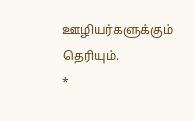ஊழியர்களுக்கும் தெரியும்.
*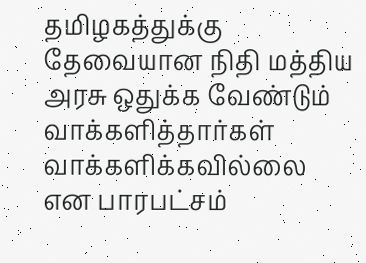தமிழகத்துக்கு தேவையான நிதி மத்திய அரசு ஒதுக்க வேண்டும் வாக்களித்தார்கள் வாக்களிக்கவில்லை என பாரபட்சம்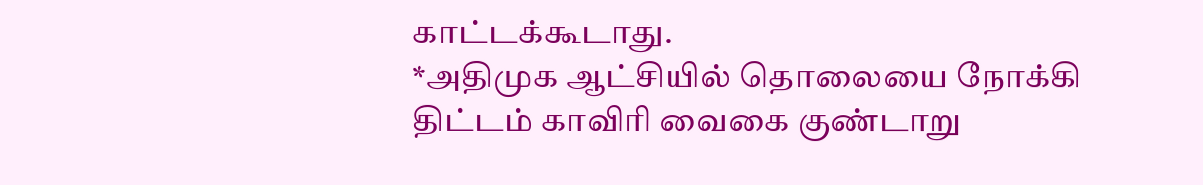காட்டக்கூடாது.
*அதிமுக ஆட்சியில் தொலையை நோக்கி திட்டம் காவிரி வைகை குண்டாறு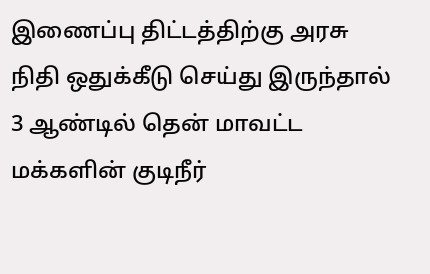இணைப்பு திட்டத்திற்கு அரசு நிதி ஒதுக்கீடு செய்து இருந்தால் 3 ஆண்டில் தென் மாவட்ட மக்களின் குடிநீர்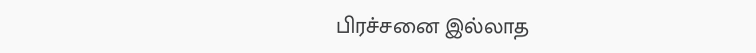பிரச்சனை இல்லாத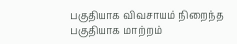பகுதியாக விவசாயம் நிறைந்த பகுதியாக மாற்றம்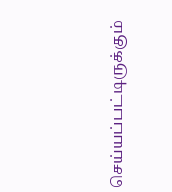செய்யப்பட்டிருக்கும்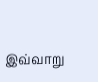இவ்வாறு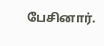பேசினார்.